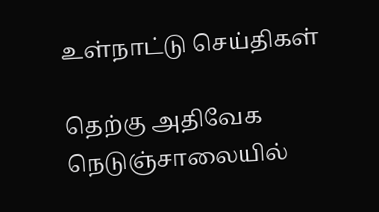உள்நாட்டு செய்திகள்

தெற்கு அதிவேக நெடுஞ்சாலையில்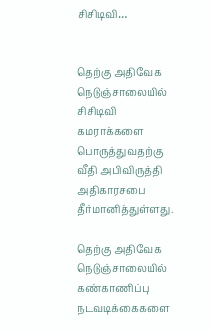சிசிடிவி…


தெற்கு அதிவேக நெடுஞ்சாலையில் சிசிடிவி கமராக்களை பொருத்துவதற்கு வீதி அபிவிருத்தி அதிகாரசபை தீர்மானித்துள்ளது.

தெற்கு அதிவேக நெடுஞ்சாலையில் கண்காணிப்பு நடவடிக்கைகளை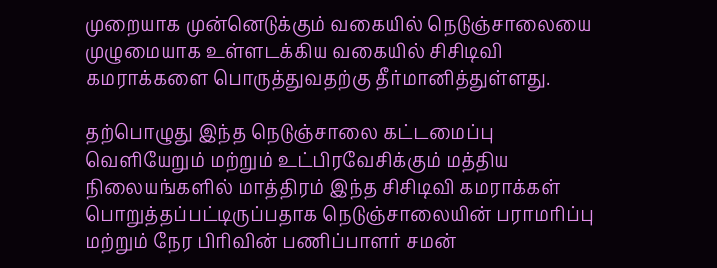முறையாக முன்னெடுக்கும் வகையில் நெடுஞ்சாலையை முழுமையாக உள்ளடக்கிய வகையில் சிசிடிவி கமராக்களை பொருத்துவதற்கு தீர்மானித்துள்ளது.

தற்பொழுது இந்த நெடுஞ்சாலை கட்டமைப்பு வெளியேறும் மற்றும் உட்பிரவேசிக்கும் மத்திய நிலையங்களில் மாத்திரம் இந்த சிசிடிவி கமராக்கள் பொறுத்தப்பட்டிருப்பதாக நெடுஞ்சாலையின் பராமரிப்பு மற்றும் நேர பிரிவின் பணிப்பாளர் சமன்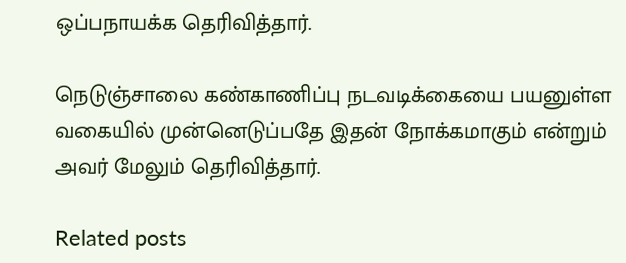ஒப்பநாயக்க தெரிவித்தார்.

நெடுஞ்சாலை கண்காணிப்பு நடவடிக்கையை பயனுள்ள வகையில் முன்னெடுப்பதே இதன் நோக்கமாகும் என்றும் அவர் மேலும் தெரிவித்தார்.

Related posts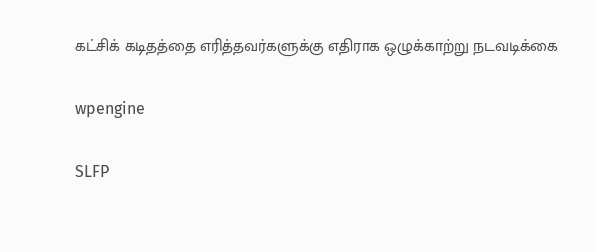கட்சிக் கடிதத்தை எரித்தவர்களுக்கு எதிராக ஒழுக்காற்று நடவடிக்கை

wpengine

SLFP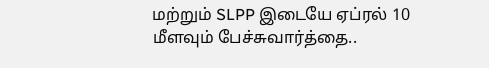மற்றும் SLPP இடையே ஏப்ரல் 10 மீளவும் பேச்சுவார்த்தை..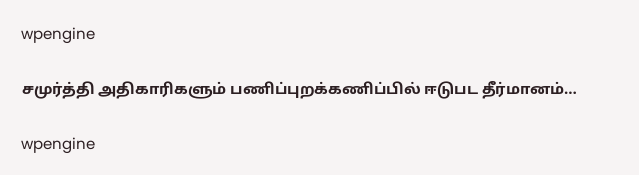wpengine

சமுர்த்தி அதிகாரிகளும் பணிப்புறக்கணிப்பில் ஈடுபட தீர்மானம்…

wpengine